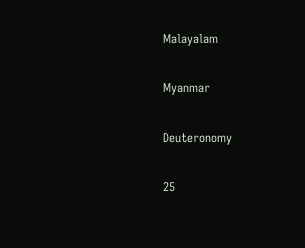Malayalam

Myanmar

Deuteronomy

25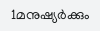1മനുഷ്യര്‍ക്കും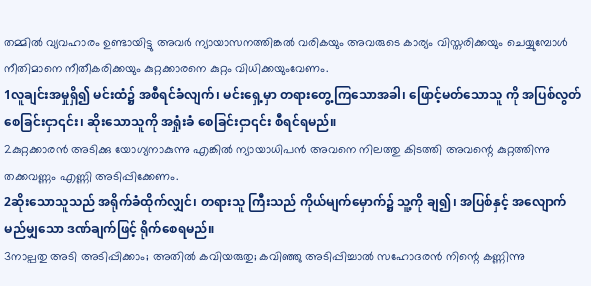തമ്മില്‍ വ്യവഹാരം ഉണ്ടായിട്ടു അവര്‍ ന്യായാസനത്തിങ്കല്‍ വരികയും അവരുടെ കാര്യം വിസ്തരിക്കയും ചെയ്യുമ്പോള്‍ നീതിമാനെ നീതീകരിക്കയും കുറ്റക്കാരനെ കുറ്റം വിധിക്കയുംവേണം.
1လူချင်းအမှုရှိ၍ မင်းထံ၌ အစီရင်ခံလျက်၊ မင်းရှေ့မှာ တရားတွေ့ကြသောအခါ၊ ဖြောင့်မတ်သောသူ ကို အပြစ်လွတ်စေခြင်းငှာ၎င်း၊ ဆိုးသောသူကို အရှုံးခံ စေခြင်းငှာ၎င်း စီရင်ရမည်။
2കുറ്റക്കാരന്‍ അടിക്കു യോഗ്യനാകുന്നു എങ്കില്‍ ന്യായാധിപന്‍ അവനെ നിലത്തു കിടത്തി അവന്റെ കുറ്റത്തിന്നു തക്കവണ്ണം എണ്ണി അടിപ്പിക്കേണം.
2ဆိုးသောသူသည် အရိုက်ခံထိုက်လျှင်၊ တရားသူ ကြီးသည် ကိုယ်မျက်မှောက်၌ သူ့ကို ချ၍၊ အပြစ်နှင့် အလျောက် မည်မျှသော ဒဏ်ချက်ဖြင့် ရိုက်စေရမည်။
3നാല്പതു അടി അടിപ്പിക്കാം; അതില്‍ കവിയരുതു; കവിഞ്ഞു അടിപ്പിച്ചാല്‍ സഹോദരന്‍ നിന്റെ കണ്ണിന്നു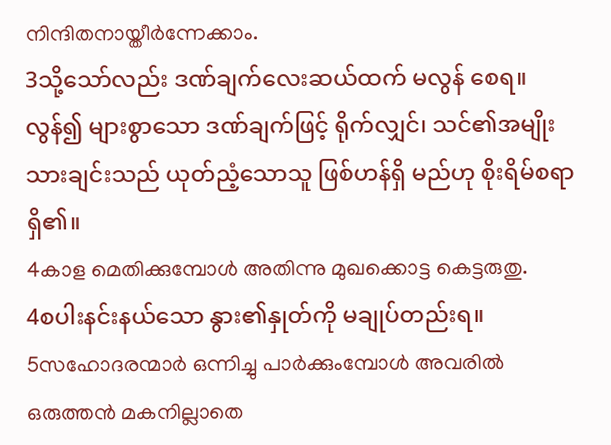നിന്ദിതനായ്തീര്‍ന്നേക്കാം.
3သို့သော်လည်း ဒဏ်ချက်လေးဆယ်ထက် မလွန် စေရ။ လွန်၍ များစွာသော ဒဏ်ချက်ဖြင့် ရိုက်လျှင်၊ သင်၏အမျိုးသားချင်းသည် ယုတ်ညံ့သောသူ ဖြစ်ဟန်ရှိ မည်ဟု စိုးရိမ်စရာရှိ၏။
4കാള മെതിക്കുമ്പോള്‍ അതിന്നു മുഖക്കൊട്ട കെട്ടരുതു.
4စပါးနင်းနယ်သော နွား၏နှုတ်ကို မချုပ်တည်းရ။
5സഹോദരന്മാര്‍ ഒന്നിച്ചു പാര്‍ക്കുംമ്പോള്‍ അവരില്‍ ഒരുത്തന്‍ മകനില്ലാതെ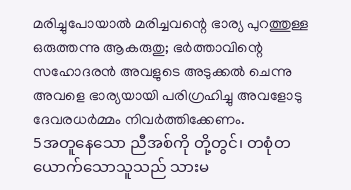മരിച്ചുപോയാല്‍ മരിച്ചവന്റെ ഭാര്യ പുറത്തുള്ള ഒരുത്തന്നു ആകരുതു; ഭര്‍ത്താവിന്റെ സഹോദരന്‍ അവളുടെ അടുക്കല്‍ ചെന്നു അവളെ ഭാര്യയായി പരിഗ്രഹിച്ചു അവളോടു ദേവരധര്‍മ്മം നിവര്‍ത്തിക്കേണം.
5အတူနေသော ညီအစ်ကို တို့တွင်၊ တစုံတ ယောက်သောသူသည် သားမ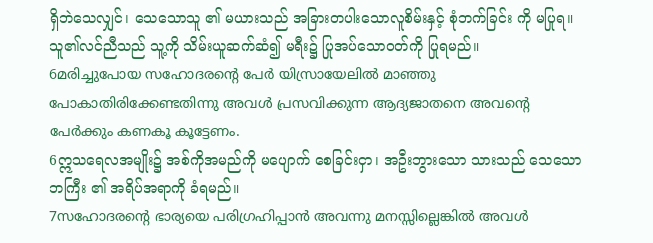ရှိဘဲသေလျှင်၊ သေသောသူ ၏ မယားသည် အခြားတပါးသောလူစိမ်းနှင့် စုံဘက်ခြင်း ကို မပြုရ။ သူ၏လင်ညီသည် သူ့ကို သိမ်းယူဆက်ဆံ၍ မရီး၌ ပြုအပ်သောဝတ်ကို ပြုရမည်။
6മരിച്ചുപോയ സഹോദരന്റെ പേര്‍ യിസ്രായേലില്‍ മാഞ്ഞു പോകാതിരിക്കേണ്ടതിന്നു അവള്‍ പ്രസവിക്കുന്ന ആദ്യജാതനെ അവന്റെ പേര്‍ക്കും കണകൂ കൂട്ടേണം.
6ဣသရေလအမျိုး၌ အစ်ကိုအမည်ကို မပျောက် စေခြင်းငှာ၊ အဦးဘွားသော သားသည် သေသောဘကြီး ၏ အရိပ်အရာကို ခံရမည်။
7സഹോദരന്റെ ഭാര്യയെ പരിഗ്രഹിപ്പാന്‍ അവന്നു മനസ്സില്ലെങ്കില്‍ അവള്‍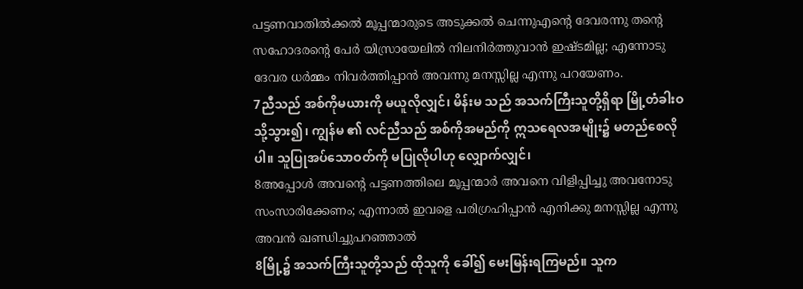പട്ടണവാതില്‍ക്കല്‍ മൂപ്പന്മാരുടെ അടുക്കല്‍ ചെന്നുഎന്റെ ദേവരന്നു തന്റെ സഹോദരന്റെ പേര്‍ യിസ്രായേലില്‍ നിലനിര്‍ത്തുവാന്‍ ഇഷ്ടമില്ല; എന്നോടു ദേവര ധര്‍മ്മം നിവര്‍ത്തിപ്പാന്‍ അവന്നു മനസ്സില്ല എന്നു പറയേണം.
7ညီသည် အစ်ကိုမယားကို မယူလိုလျှင်၊ မိန်းမ သည် အသက်ကြီးသူတို့ရှိရာ မြို့တံခါးဝသို့သွား၍၊ ကျွန်မ ၏ လင်ညီသည် အစ်ကိုအမည်ကို ဣသရေလအမျိုး၌ မတည်စေလိုပါ။ သူပြုအပ်သောဝတ်ကို မပြုလိုပါဟု လျှောက်လျှင်၊
8അപ്പോള്‍ അവന്റെ പട്ടണത്തിലെ മൂപ്പന്മാര്‍ അവനെ വിളിപ്പിച്ചു അവനോടു സംസാരിക്കേണം; എന്നാല്‍ ഇവളെ പരിഗ്രഹിപ്പാന്‍ എനിക്കു മനസ്സില്ല എന്നു അവന്‍ ഖണ്ഡിച്ചുപറഞ്ഞാല്‍
8မြို့၌ အသက်ကြီးသူတို့သည် ထိုသူကို ခေါ်၍ မေးမြန်းရကြမည်။ သူက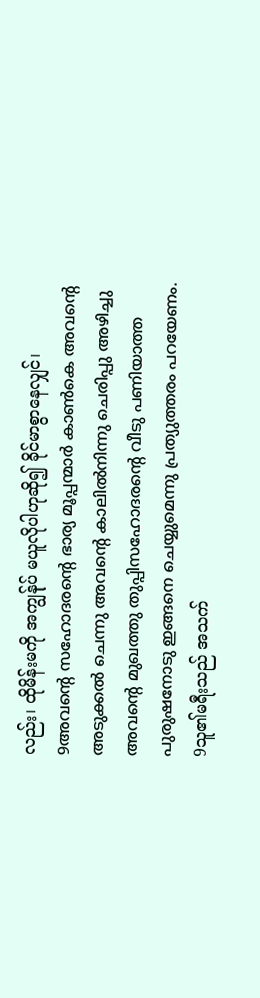လည်း၊ ထိုမိန်းမကို အကျွန်ုပ် မယူလိုပါဟုဆို၍ ခိုင်မာစွာနေလျှင်၊
9അവന്റെ സഹോദരന്റെ ഭാര്യ മൂപ്പന്മാര്‍ കാണ്‍കെ അവന്റെ അടുക്കല്‍ ചെന്നു അവന്റെ കാലില്‍നിന്നു ചെരിപ്പു അഴിച്ചു അവന്റെ മുഖത്തു തുപ്പിസഹോദരന്റെ വീടു പണിയാത്ത പുരുഷനോടു ഇങ്ങനെ ചെയ്യുമെന്നു പ്രത്യുത്തരം പറയേണം.
9သူ၏မရီးသည် အသက်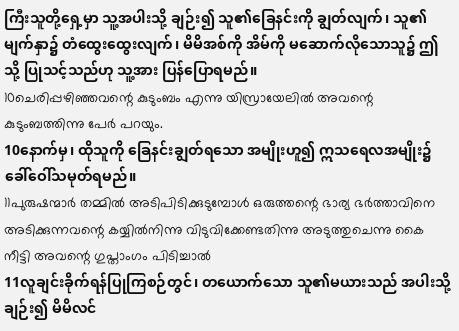ကြီးသူတို့ရှေ့မှာ သူ့အပါးသို့ ချဉ်း၍ သူ၏ခြေနင်းကို ချွတ်လျက်၊ သူ၏ မျက်နှာ၌ တံထွေးထွေးလျက်၊ မိမိအစ်ကို အိမ်ကို မဆောက်လိုသောသူ၌ ဤသို့ ပြုသင့်သည်ဟု သူ့အား ပြန်ပြောရမည်။
10ചെരിപ്പഴിഞ്ഞവന്റെ കുടുംബം എന്നു യിസ്രായേലില്‍ അവന്റെ കുടുംബത്തിന്നു പേര്‍ പറയും.
10နောက်မှ၊ ထိုသူကို ခြေနင်းချွတ်ရသော အမျိုးဟူ၍ ဣသရေလအမျိုး၌ ခေါ်ဝေါ်သမုတ်ရမည်။
11പുരുഷന്മാര്‍ തമ്മില്‍ അടിപിടിക്കുടുമ്പോള്‍ ഒരുത്തന്റെ ഭാര്യ ഭര്‍ത്താവിനെ അടിക്കുന്നവന്റെ കയ്യില്‍നിന്നു വിടുവിക്കേണ്ടതിന്നു അടുത്തുചെന്നു കൈ നീട്ടി അവന്റെ ഗുപ്താംഗം പിടിച്ചാല്‍
11လူချင်းခိုက်ရန်ပြုကြစဉ်တွင်၊ တယောက်သော သူ၏မယားသည် အပါးသို့ချဉ်း၍ မိမိလင်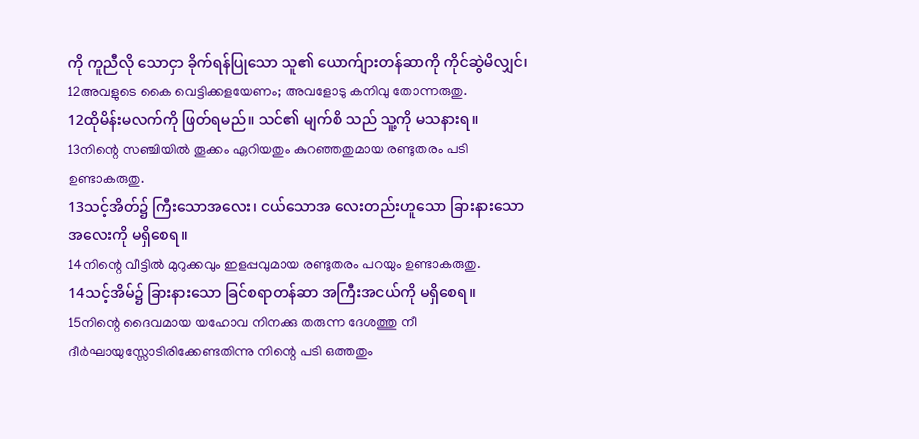ကို ကူညီလို သောငှာ ခိုက်ရန်ပြုသော သူ၏ ယောက်ျားတန်ဆာကို ကိုင်ဆွဲမိလျှင်၊
12അവളുടെ കൈ വെട്ടിക്കളയേണം; അവളോടു കനിവു തോന്നരുതു.
12ထိုမိန်းမလက်ကို ဖြတ်ရမည်။ သင်၏ မျက်စိ သည် သူ့ကို မသနားရ။
13നിന്റെ സഞ്ചിയില്‍ തൂക്കം ഏറിയതും കുറഞ്ഞതുമായ രണ്ടുതരം പടി ഉണ്ടാകരുതു.
13သင့်အိတ်၌ ကြီးသောအလေး၊ ငယ်သောအ လေးတည်းဟူသော ခြားနားသော အလေးကို မရှိစေရ။
14നിന്റെ വീട്ടില്‍ മുറുക്കവും ഇളപ്പവുമായ രണ്ടുതരം പറയും ഉണ്ടാകരുതു.
14သင့်အိမ်၌ ခြားနားသော ခြင်စရာတန်ဆာ အကြီးအငယ်ကို မရှိစေရ။
15നിന്റെ ദൈവമായ യഹോവ നിനക്കു തരുന്ന ദേശത്തു നീ ദീര്‍ഘായുസ്സോടിരിക്കേണ്ടതിന്നു നിന്റെ പടി ഒത്തതും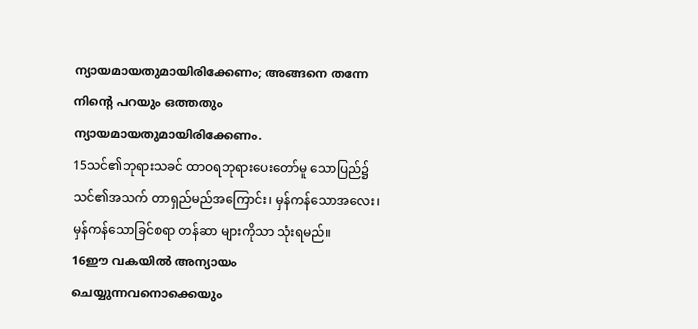ന്യായമായതുമായിരിക്കേണം; അങ്ങനെ തന്നേ നിന്റെ പറയും ഒത്തതും ന്യായമായതുമായിരിക്കേണം.
15သင်၏ဘုရားသခင် ထာဝရဘုရားပေးတော်မူ သောပြည်၌ သင်၏အသက် တာရှည်မည်အကြောင်း၊ မှန်ကန်သောအလေး၊ မှန်ကန်သောခြင်စရာ တန်ဆာ များကိုသာ သုံးရမည်။
16ഈ വകയില്‍ അന്യായം ചെയ്യുന്നവനൊക്കെയും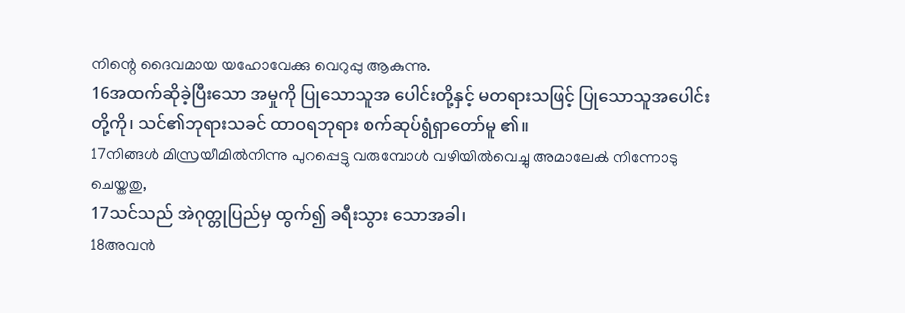നിന്റെ ദൈവമായ യഹോവേക്കു വെറുപ്പു ആകുന്നു.
16အထက်ဆိုခဲ့ပြီးသော အမှုကို ပြုသောသူအ ပေါင်းတို့နှင့် မတရားသဖြင့် ပြုသောသူအပေါင်းတို့ကို၊ သင်၏ဘုရားသခင် ထာဝရဘုရား စက်ဆုပ်ရွံရှာတော်မူ ၏။
17നിങ്ങള്‍ മിസ്രയീമില്‍നിന്നു പുറപ്പെട്ടു വരുമ്പോള്‍ വഴിയില്‍വെച്ചു അമാലേക്‍ നിന്നോടു ചെയ്തതു,
17သင်သည် အဲဂုတ္တုပြည်မှ ထွက်၍ ခရီးသွား သောအခါ၊
18അവന്‍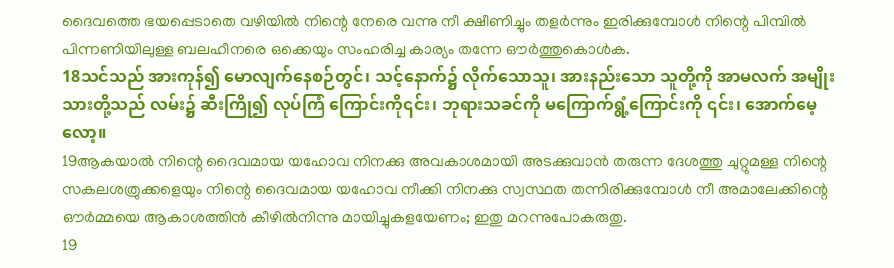ദൈവത്തെ ഭയപ്പെടാതെ വഴിയില്‍ നിന്റെ നേരെ വന്നു നീ ക്ഷീണിച്ചും തളര്‍ന്നും ഇരിക്കുമ്പോള്‍ നിന്റെ പിമ്പില്‍ പിന്നണിയിലുള്ള ബലഹീനരെ ഒക്കെയും സംഹരിച്ച കാര്യം തന്നേ ഔര്‍ത്തുകൊള്‍ക.
18သင်သည် အားကုန်၍ မောလျက်နေစဉ်တွင်၊ သင့်နောက်၌ လိုက်သောသူ၊ အားနည်းသော သူတို့ကို အာမလက် အမျိုးသားတို့သည် လမ်း၌ ဆီးကြို၍ လုပ်ကြံ ကြောင်းကို၎င်း၊ ဘုရားသခင်ကို မကြောက်ရွံ့ကြောင်းကို ၎င်း၊ အောက်မေ့လော့။
19ആകയാല്‍ നിന്റെ ദൈവമായ യഹോവ നിനക്കു അവകാശമായി അടക്കുവാന്‍ തരുന്ന ദേശത്തു ചുറ്റുമള്ള നിന്റെ സകലശത്രുക്കളെയും നിന്റെ ദൈവമായ യഹോവ നീക്കി നിനക്കു സ്വസ്ഥത തന്നിരിക്കുമ്പോള്‍ നീ അമാലേക്കിന്റെ ഔര്‍മ്മയെ ആകാശത്തിന്‍ കീഴില്‍നിന്നു മായിച്ചുകളയേണം; ഇതു മറന്നുപോകരുതു.
19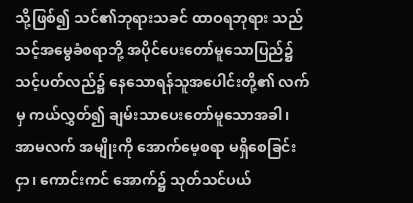သို့ဖြစ်၍ သင်၏ဘုရားသခင် ထာဝရဘုရား သည် သင့်အမွေခံစရာဘို့ အပိုင်ပေးတော်မူသောပြည်၌ သင့်ပတ်လည်၌ နေသောရန်သူအပေါင်းတို့၏ လက်မှ ကယ်လွှတ်၍ ချမ်းသာပေးတော်မူသောအခါ၊ အာမလက် အမျိုးကို အောက်မေ့စရာ မရှိစေခြင်းငှာ၊ ကောင်းကင် အောက်၌ သုတ်သင်ပယ်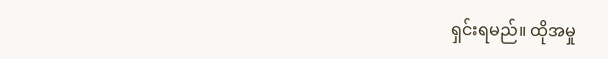ရှင်းရမည်။ ထိုအမှု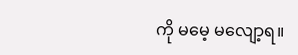ကို မမေ့ မလျော့ရ။